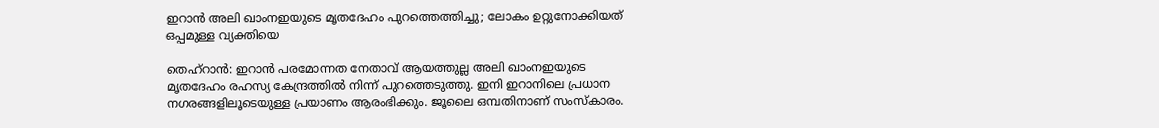ഇറാന്‍ അലി ഖാംനഇയുടെ മൃതദേഹം പുറത്തെത്തിച്ചു; ലോകം ഉറ്റുനോക്കിയത് ഒപ്പമുള്ള വ്യക്തിയെ

തെഹ്‌റാന്‍: ഇറാന്‍ പരമോന്നത നേതാവ് ആയത്തുല്ല അലി ഖാംനഇയുടെ മൃതദേഹം രഹസ്യ കേന്ദ്രത്തില്‍ നിന്ന് പുറത്തെടുത്തു. ഇനി ഇറാനിലെ പ്രധാന നഗരങ്ങളിലൂടെയുള്ള പ്രയാണം ആരംഭിക്കും. ജൂലൈ ഒമ്പതിനാണ് സംസ്‌കാരം.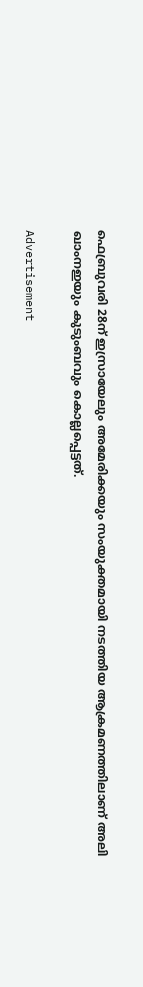ഫെബ്രുവരി 28ന് ഇസ്രായേലും അമേരിക്കയും സംയുക്തമായി നടത്തിയ ആക്രമണത്തിലാണ് അലി ഖാംനഇയും കുടുംബവും കൊല്ലപ്പെട്ടത്.

Advertisement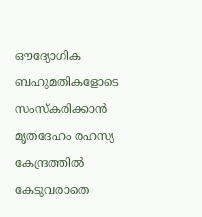ഔദ്യോഗിക ബഹുമതികളോടെ സംസ്‌കരിക്കാന്‍ മൃതദേഹം രഹസ്യ കേന്ദ്രത്തില്‍ കേടുവരാതെ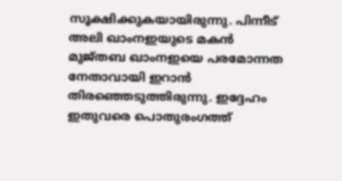സൂക്ഷിക്കുകയായിരുന്നു. പിന്നീട് അലി ഖാംനഇയുടെ മകന്‍ മുജ്തബ ഖാംനഇയെ പരമോന്നത നേതാവായി ഇറാന്‍ തിരഞ്ഞെടുത്തിരുന്നു. ഇദ്ദേഹം ഇതുവരെ പൊതുരംഗത്ത്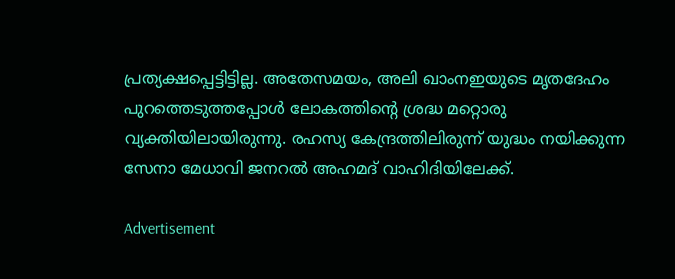പ്രത്യക്ഷപ്പെട്ടിട്ടില്ല. അതേസമയം, അലി ഖാംനഇയുടെ മൃതദേഹം പുറത്തെടുത്തപ്പോള്‍ ലോകത്തിന്റെ ശ്രദ്ധ മറ്റൊരു വ്യക്തിയിലായിരുന്നു. രഹസ്യ കേന്ദ്രത്തിലിരുന്ന് യുദ്ധം നയിക്കുന്ന സേനാ മേധാവി ജനറല്‍ അഹമദ് വാഹിദിയിലേക്ക്.

Advertisement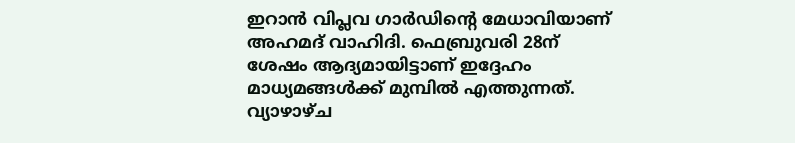ഇറാന്‍ വിപ്ലവ ഗാര്‍ഡിന്റെ മേധാവിയാണ് അഹമദ് വാഹിദി. ഫെബ്രുവരി 28ന് ശേഷം ആദ്യമായിട്ടാണ് ഇദ്ദേഹം മാധ്യമങ്ങള്‍ക്ക് മുമ്പില്‍ എത്തുന്നത്. വ്യാഴാഴ്ച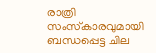രാത്രി സംസ്‌കാരവുമായി ബന്ധപ്പെട്ട ചില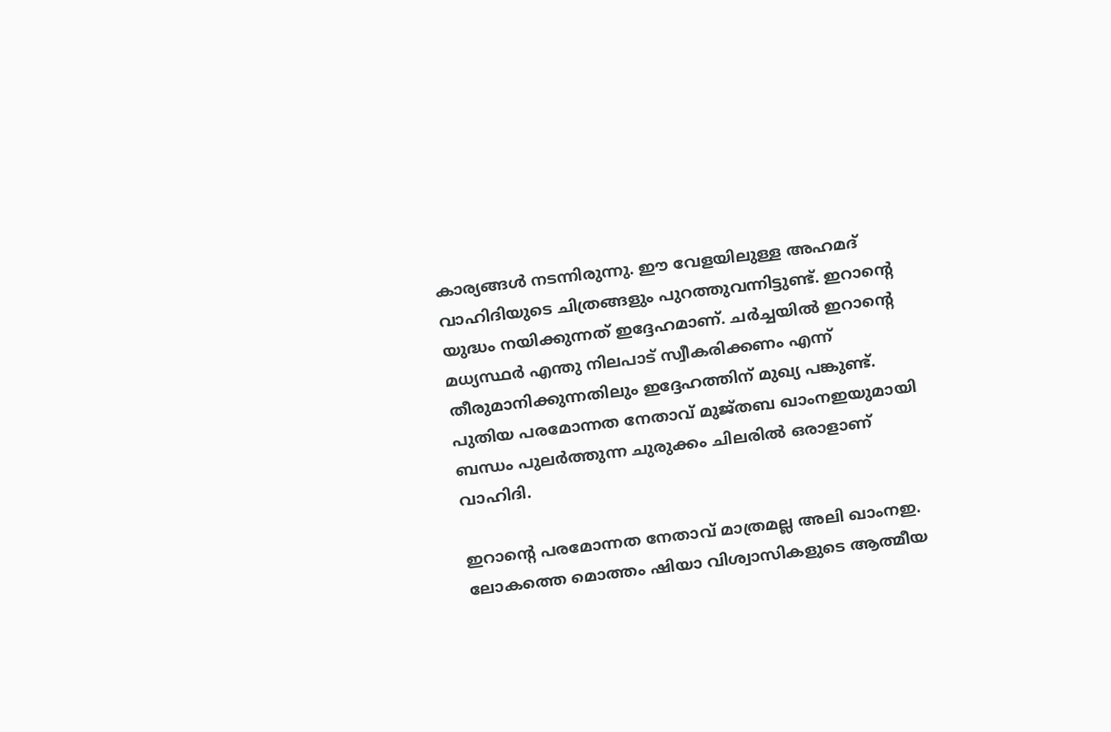കാര്യങ്ങള്‍ നടന്നിരുന്നു. ഈ വേളയിലുള്ള അഹമദ് വാഹിദിയുടെ ചിത്രങ്ങളും പുറത്തുവന്നിട്ടുണ്ട്. ഇറാന്റെ യുദ്ധം നയിക്കുന്നത് ഇദ്ദേഹമാണ്. ചര്‍ച്ചയില്‍ ഇറാന്റെ മധ്യസ്ഥര്‍ എന്തു നിലപാട് സ്വീകരിക്കണം എന്ന് തീരുമാനിക്കുന്നതിലും ഇദ്ദേഹത്തിന് മുഖ്യ പങ്കുണ്ട്. പുതിയ പരമോന്നത നേതാവ് മുജ്തബ ഖാംനഇയുമായി ബന്ധം പുലര്‍ത്തുന്ന ചുരുക്കം ചിലരില്‍ ഒരാളാണ് വാഹിദി.

ഇറാന്റെ പരമോന്നത നേതാവ് മാത്രമല്ല അലി ഖാംനഇ. ലോകത്തെ മൊത്തം ഷിയാ വിശ്വാസികളുടെ ആത്മീയ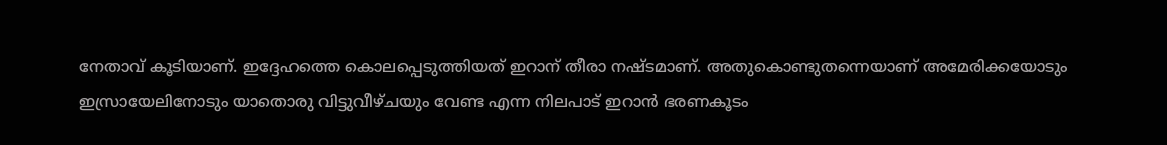നേതാവ് കൂടിയാണ്. ഇദ്ദേഹത്തെ കൊലപ്പെടുത്തിയത് ഇറാന് തീരാ നഷ്ടമാണ്. അതുകൊണ്ടുതന്നെയാണ് അമേരിക്കയോടും ഇസ്രായേലിനോടും യാതൊരു വിട്ടുവീഴ്ചയും വേണ്ട എന്ന നിലപാട് ഇറാന്‍ ഭരണകൂടം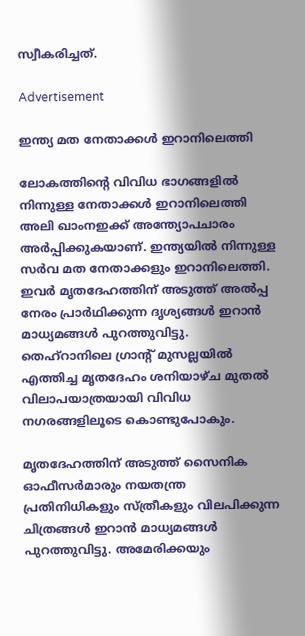സ്വീകരിച്ചത്.

Advertisement

ഇന്ത്യ മത നേതാക്കള്‍ ഇറാനിലെത്തി

ലോകത്തിന്റെ വിവിധ ഭാഗങ്ങളില്‍ നിന്നുള്ള നേതാക്കള്‍ ഇറാനിലെത്തി അലി ഖാംനഇക്ക് അന്ത്യോപചാരം അര്‍പ്പിക്കുകയാണ്. ഇന്ത്യയില്‍ നിന്നുള്ള സര്‍വ മത നേതാക്കളും ഇറാനിലെത്തി. ഇവര്‍ മൃതദേഹത്തിന് അടുത്ത് അല്‍പ്പ നേരം പ്രാര്‍ഥിക്കുന്ന ദൃശ്യങ്ങള്‍ ഇറാന്‍ മാധ്യമങ്ങള്‍ പുറത്തുവിട്ടു. തെഹ്‌റാനിലെ ഗ്രാന്റ് മുസല്ലയില്‍ എത്തിച്ച മൃതദേഹം ശനിയാഴ്ച മുതല്‍ വിലാപയാത്രയായി വിവിധ നഗരങ്ങളിലൂടെ കൊണ്ടുപോകും.

മൃതദേഹത്തിന് അടുത്ത് സൈനിക ഓഫീസര്‍മാരും നയതന്ത്ര പ്രതിനിധികളും സ്ത്രീകളും വിലപിക്കുന്ന ചിത്രങ്ങള്‍ ഇറാന്‍ മാധ്യമങ്ങള്‍ പുറത്തുവിട്ടു. അമേരിക്കയും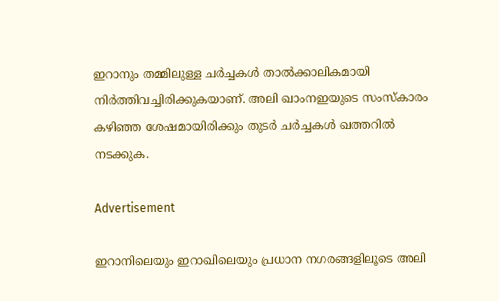ഇറാനും തമ്മിലുള്ള ചര്‍ച്ചകള്‍ താല്‍ക്കാലികമായി നിര്‍ത്തിവച്ചിരിക്കുകയാണ്. അലി ഖാംനഇയുടെ സംസ്‌കാരം കഴിഞ്ഞ ശേഷമായിരിക്കും തുടര്‍ ചര്‍ച്ചകള്‍ ഖത്തറില്‍ നടക്കുക.

Advertisement

ഇറാനിലെയും ഇറാഖിലെയും പ്രധാന നഗരങ്ങളിലൂടെ അലി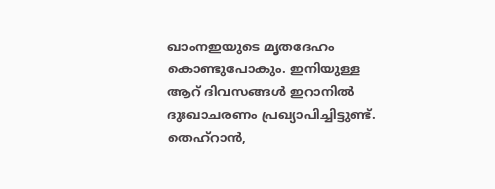ഖാംനഇയുടെ മൃതദേഹം കൊണ്ടുപോകും. ഇനിയുള്ള ആറ് ദിവസങ്ങള്‍ ഇറാനില്‍ ദുഃഖാചരണം പ്രഖ്യാപിച്ചിട്ടുണ്ട്. തെഹ്‌റാന്‍,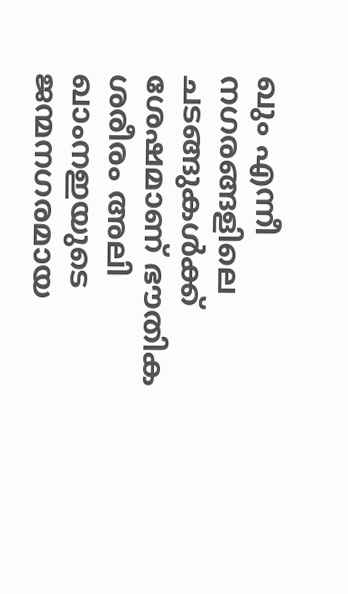ഖും എന്നീ നഗരങ്ങളിലെ ചടങ്ങുകള്‍ക്ക് ശേഷമാണ് ഭൗതിക ശരീരം അലി ഖാംനഇയുടെ ജന്മനഗരമായ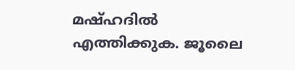മഷ്ഹദില്‍ എത്തിക്കുക. ജൂലൈ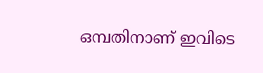ഒമ്പതിനാണ് ഇവിടെ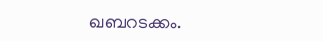ഖബറടക്കം.